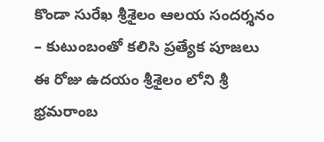కొండా సురేఖ శ్రీశైలం ఆలయ సందర్శనం – కుటుంబంతో కలిసి ప్రత్యేక పూజలు
ఈ రోజు ఉదయం శ్రీశైలం లోని శ్రీ భ్రమరాంబ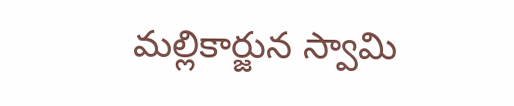మల్లికార్జున స్వామి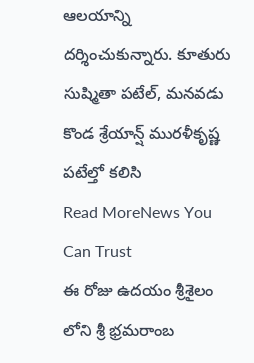ఆలయాన్ని దర్శించుకున్నారు. కూతురు సుష్మితా పటేల్, మనవడు కొండ శ్రేయాన్ష్ మురళీకృష్ణ పటేల్తో కలిసి
Read MoreNews You Can Trust
ఈ రోజు ఉదయం శ్రీశైలం లోని శ్రీ భ్రమరాంబ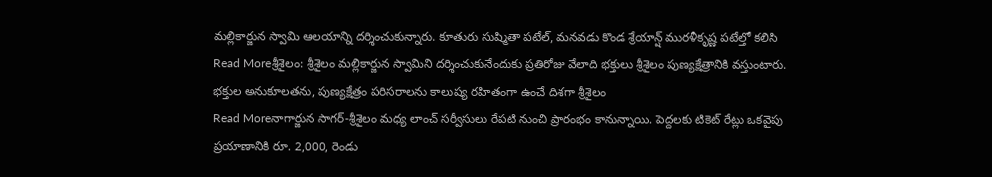మల్లికార్జున స్వామి ఆలయాన్ని దర్శించుకున్నారు. కూతురు సుష్మితా పటేల్, మనవడు కొండ శ్రేయాన్ష్ మురళీకృష్ణ పటేల్తో కలిసి
Read Moreశ్రీశైలం: శ్రీశైలం మల్లికార్జున స్వామిని దర్శించుకునేందుకు ప్రతిరోజు వేలాది భక్తులు శ్రీశైలం పుణ్యక్షేత్రానికి వస్తుంటారు. భక్తుల అనుకూలతను, పుణ్యక్షేత్రం పరిసరాలను కాలుష్య రహితంగా ఉంచే దిశగా శ్రీశైలం
Read Moreనాగార్జున సాగర్-శ్రీశైలం మధ్య లాంచ్ సర్వీసులు రేపటి నుంచి ప్రారంభం కానున్నాయి. పెద్దలకు టికెట్ రేట్లు ఒకవైపు ప్రయాణానికి రూ. 2,000, రెండు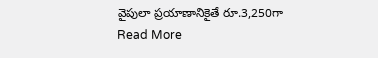వైపులా ప్రయాణానికైతే రూ.3,250గా
Read More